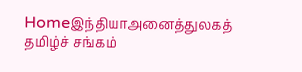Homeஇந்தியாஅனைத்துலகத் தமிழ்ச் சங்கம்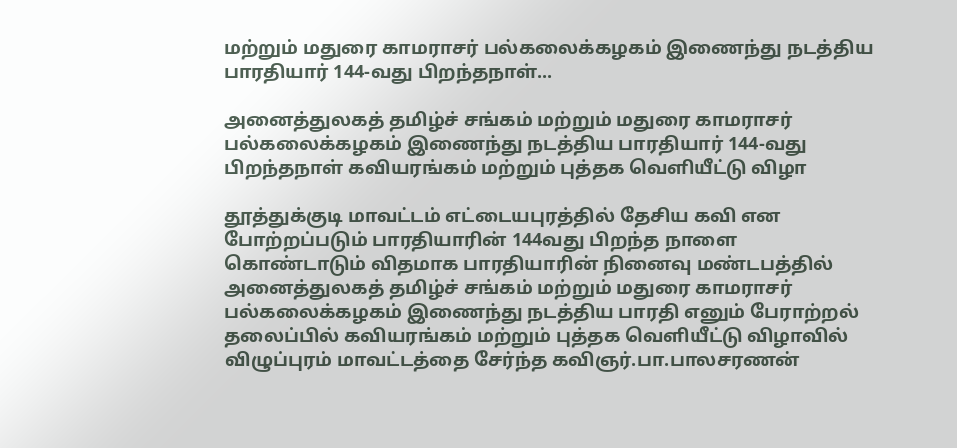மற்றும் மதுரை காமராசர் பல்கலைக்கழகம் இணைந்து நடத்திய பாரதியார் 144-வது பிறந்தநாள்...

அனைத்துலகத் தமிழ்ச் சங்கம் மற்றும் மதுரை காமராசர் பல்கலைக்கழகம் இணைந்து நடத்திய பாரதியார் 144-வது பிறந்தநாள் கவியரங்கம் மற்றும் புத்தக வெளியீட்டு விழா

தூத்துக்குடி மாவட்டம் எட்டையபுரத்தில் தேசிய கவி என போற்றப்படும் பாரதியாரின் 144வது பிறந்த நாளை கொண்டாடும் விதமாக பாரதியாரின் நினைவு மண்டபத்தில் அனைத்துலகத் தமிழ்ச் சங்கம் மற்றும் மதுரை காமராசர் பல்கலைக்கழகம் இணைந்து நடத்திய பாரதி எனும் பேராற்றல் தலைப்பில் கவியரங்கம் மற்றும் புத்தக வெளியீட்டு விழாவில் விழுப்புரம் மாவட்டத்தை சேர்ந்த கவிஞர்.பா.பாலசரணன்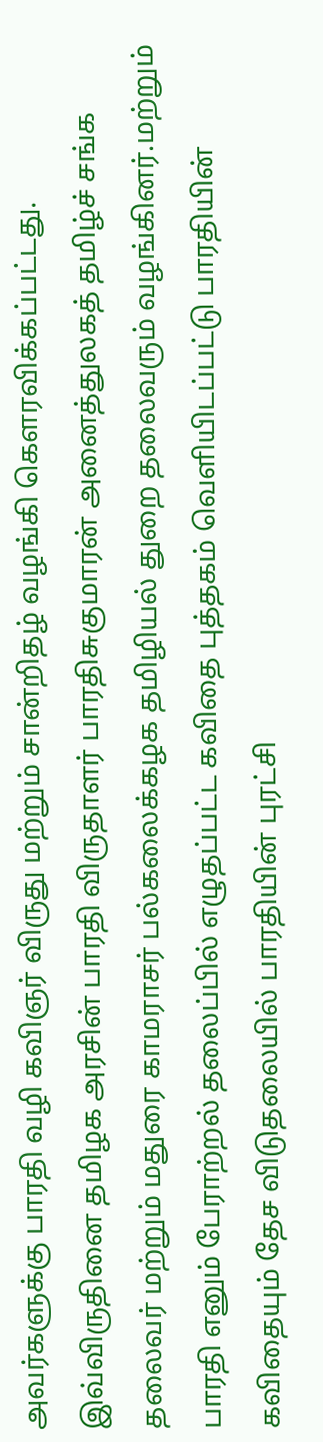அவர்களுக்கு பாரதி வழி கவிஞர் விருது மற்றும் சான்றிதழ் வழங்கி கெளரவிக்கப்பட்டது. இவ்விருதினை தமிழக அரசின் பாரதி விருதாளர் பாரதிசுகுமாரன் அனைத்துலகத் தமிழ்ச் சங்க தலைவர் மற்றும் மதுரை காமராசர் பல்கலைக்கழக தமிழியல் துறை தலைவரும் வழங்கினர்.மற்றும் பாரதி எனும் பேராற்றல் தலைப்பில் எழுதப்பட்ட கவிதை புத்தகம் வெளியிடப்பட்டு பாரதியின் கவிதையும் தேச விடுதலையில் பாரதியின் புரட்சி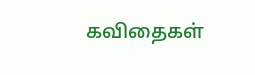கவிதைகள்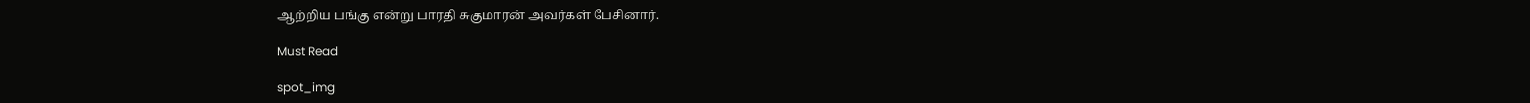ஆற்றிய பங்கு என்று பாரதி சுகுமாரன் அவர்கள் பேசினார்.

Must Read

spot_img